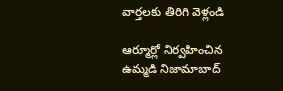వార్తలకు తిరిగి వెళ్లండి

ఆర్మూర్లో నిర్వహించిన ఉమ్మడి నిజామాబాద్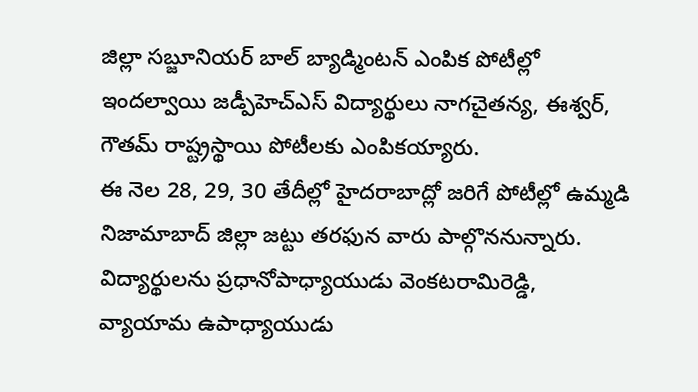జిల్లా సబ్జూనియర్ బాల్ బ్యాడ్మింటన్ ఎంపిక పోటీల్లో ఇందల్వాయి జడ్పీహెచ్ఎస్ విద్యార్థులు నాగచైతన్య, ఈశ్వర్, గౌతమ్ రాష్ట్రస్థాయి పోటీలకు ఎంపికయ్యారు.
ఈ నెల 28, 29, 30 తేదీల్లో హైదరాబాద్లో జరిగే పోటీల్లో ఉమ్మడి నిజామాబాద్ జిల్లా జట్టు తరఫున వారు పాల్గొననున్నారు.
విద్యార్థులను ప్రధానోపాధ్యాయుడు వెంకటరామిరెడ్డి, వ్యాయామ ఉపాధ్యాయుడు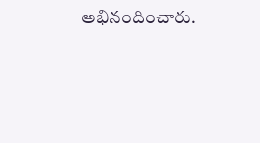అభినందించారు.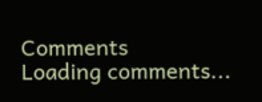Comments
Loading comments...